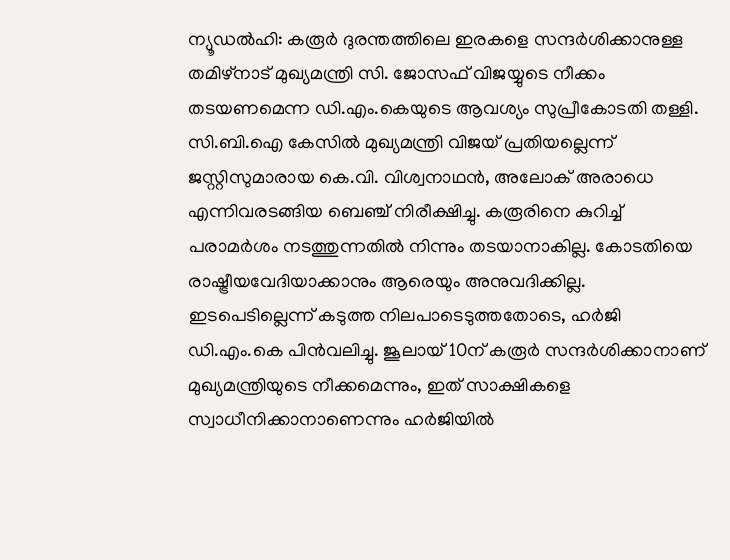ന്യൂഡൽഹി: കരൂർ ദുരന്തത്തിലെ ഇരകളെ സന്ദർശിക്കാനുള്ള തമിഴ്നാട് മുഖ്യമന്ത്രി സി. ജോസഫ് വിജയ്യുടെ നീക്കം തടയണമെന്ന ഡി.എം.കെയുടെ ആവശ്യം സുപ്രീകോടതി തള്ളി. സി.ബി.ഐ കേസിൽ മുഖ്യമന്ത്രി വിജയ് പ്രതിയല്ലെന്ന് ജസ്റ്റിസുമാരായ കെ.വി. വിശ്വനാഥൻ, അലോക് അരാധെ എന്നിവരടങ്ങിയ ബെഞ്ച് നിരീക്ഷിച്ചു. കരൂരിനെ കുറിച്ച് പരാമർശം നടത്തുന്നതിൽ നിന്നും തടയാനാകില്ല. കോടതിയെ രാഷ്ട്രീയവേദിയാക്കാനും ആരെയും അനുവദിക്കില്ല. ഇടപെടില്ലെന്ന് കടുത്ത നിലപാടെടുത്തതോടെ, ഹർജി ഡി.എം.കെ പിൻവലിച്ചു. ജൂലായ് 10ന് കരൂർ സന്ദർശിക്കാനാണ് മുഖ്യമന്ത്രിയുടെ നീക്കമെന്നും, ഇത് സാക്ഷികളെ സ്വാധീനിക്കാനാണെന്നും ഹർജിയിൽ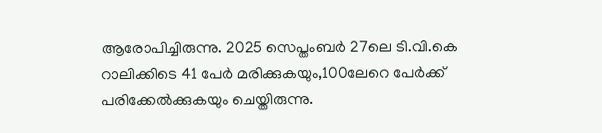ആരോപിച്ചിരുന്നു. 2025 സെപ്തംബർ 27ലെ ടി.വി.കെ റാലിക്കിടെ 41 പേർ മരിക്കുകയും,100ലേറെ പേർക്ക് പരിക്കേൽക്കുകയും ചെയ്തിരുന്നു.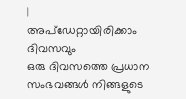|
അപ്ഡേറ്റായിരിക്കാം ദിവസവും
ഒരു ദിവസത്തെ പ്രധാന സംഭവങ്ങൾ നിങ്ങളുടെ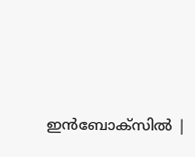ഇൻബോക്സിൽ |